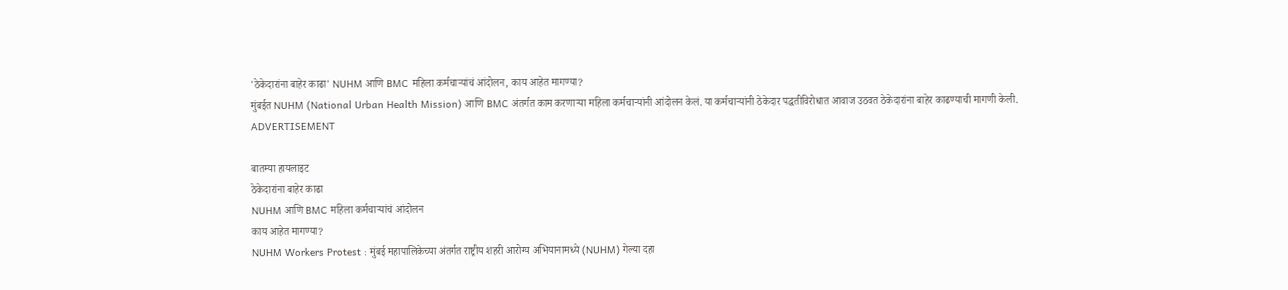'ठेकेदारांना बाहेर काढा' NUHM आणि BMC महिला कर्मचाऱ्यांचं आंदोलन, काय आहेत मागण्या?
मुंबईत NUHM (National Urban Health Mission) आणि BMC अंतर्गत काम करणाऱ्या महिला कर्मचाऱ्यांनी आंदोलन केलं. या कर्मचाऱ्यांनी ठेकेदार पद्धतीविरोधात आवाज उठवत ठेकेदारांना बाहेर काढण्याची मागणी केली.
ADVERTISEMENT

बातम्या हायलाइट
ठेकेदारांना बाहेर काढा
NUHM आणि BMC महिला कर्मचाऱ्यांचं आंदोलन
काय आहेत मागण्या?
NUHM Workers Protest : मुंबई महापालिकेच्या अंतर्गत राष्ट्रीय शहरी आरोग्य अभियानामध्ये (NUHM) गेल्या दहा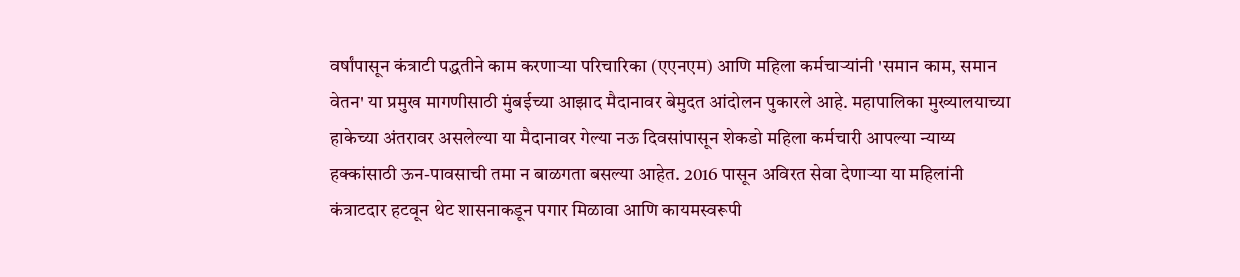वर्षांपासून कंत्राटी पद्धतीने काम करणाऱ्या परिचारिका (एएनएम) आणि महिला कर्मचाऱ्यांनी 'समान काम, समान वेतन' या प्रमुख मागणीसाठी मुंबईच्या आझाद मैदानावर बेमुदत आंदोलन पुकारले आहे. महापालिका मुख्यालयाच्या हाकेच्या अंतरावर असलेल्या या मैदानावर गेल्या नऊ दिवसांपासून शेकडो महिला कर्मचारी आपल्या न्याय्य हक्कांसाठी ऊन-पावसाची तमा न बाळगता बसल्या आहेत. 2016 पासून अविरत सेवा देणाऱ्या या महिलांनी कंत्राटदार हटवून थेट शासनाकडून पगार मिळावा आणि कायमस्वरूपी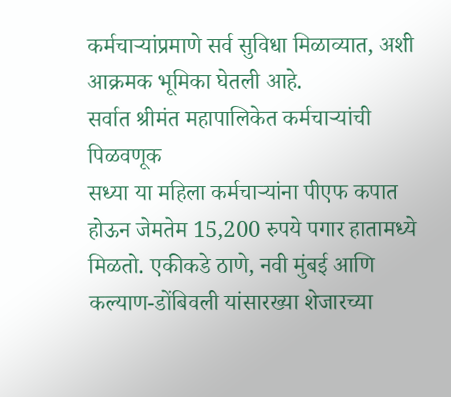कर्मचाऱ्यांप्रमाणे सर्व सुविधा मिळाव्यात, अशी आक्रमक भूमिका घेतली आहे.
सर्वात श्रीमंत महापालिकेत कर्मचाऱ्यांची पिळवणूक
सध्या या महिला कर्मचाऱ्यांना पीएफ कपात होऊन जेमतेम 15,200 रुपये पगार हातामध्ये मिळतो. एकीकडे ठाणे, नवी मुंबई आणि कल्याण-डोंबिवली यांसारख्या शेजारच्या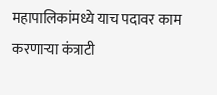महापालिकांमध्ये याच पदावर काम करणाऱ्या कंत्राटी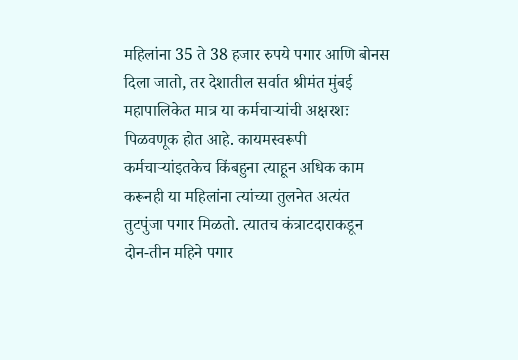महिलांना 35 ते 38 हजार रुपये पगार आणि बोनस दिला जातो, तर देशातील सर्वात श्रीमंत मुंबई महापालिकेत मात्र या कर्मचाऱ्यांची अक्षरशः पिळवणूक होत आहे. कायमस्वरूपी कर्मचाऱ्यांइतकेच किंबहुना त्याहून अधिक काम करूनही या महिलांना त्यांच्या तुलनेत अत्यंत तुटपुंजा पगार मिळतो. त्यातच कंत्राटदाराकडून दोन-तीन महिने पगार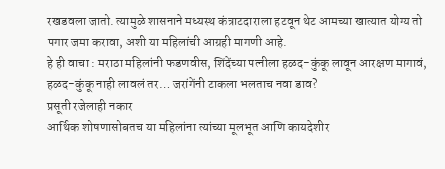रखडवला जातो. त्यामुळे शासनाने मध्यस्थ कंत्राटदाराला हटवून थेट आमच्या खात्यात योग्य तो पगार जमा करावा, अशी या महिलांची आग्रही मागणी आहे.
हे ही वाचा : मराठा महिलांनी फडणवीस, शिंदेंच्या पत्नीला हळद-कुंकू लावून आरक्षण मागावं, हळद-कुंकू नाही लावलं तर… जरांगेंनी टाकला भलताच नवा डाव?
प्रसूती रजेलाही नकार
आर्थिक शोषणासोबतच या महिलांना त्यांच्या मूलभूत आणि कायदेशीर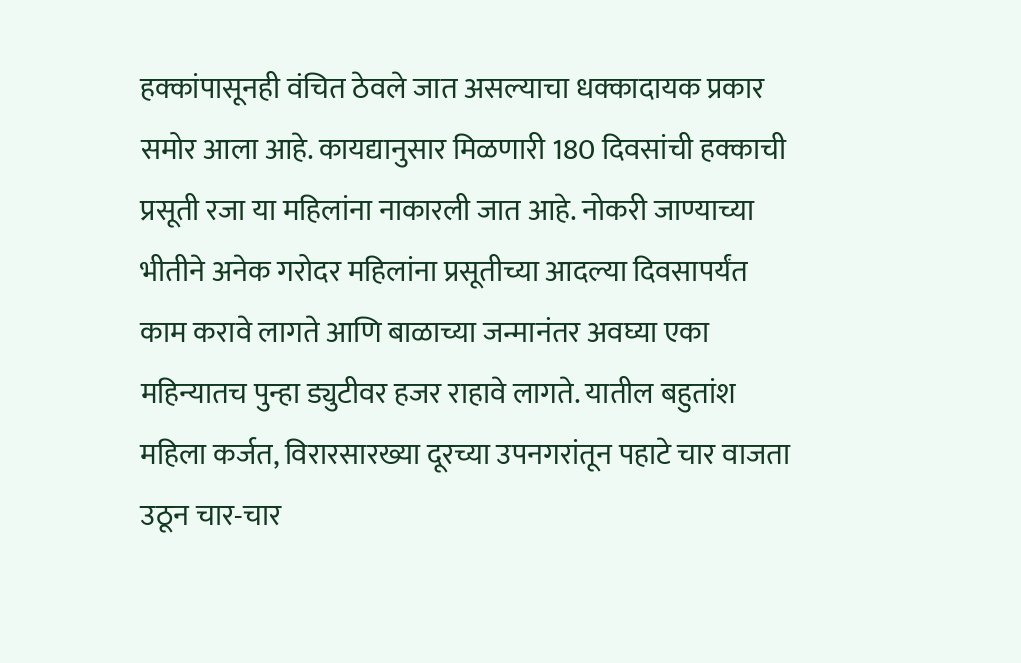हक्कांपासूनही वंचित ठेवले जात असल्याचा धक्कादायक प्रकार समोर आला आहे. कायद्यानुसार मिळणारी 180 दिवसांची हक्काची प्रसूती रजा या महिलांना नाकारली जात आहे. नोकरी जाण्याच्या भीतीने अनेक गरोदर महिलांना प्रसूतीच्या आदल्या दिवसापर्यंत काम करावे लागते आणि बाळाच्या जन्मानंतर अवघ्या एका महिन्यातच पुन्हा ड्युटीवर हजर राहावे लागते. यातील बहुतांश महिला कर्जत, विरारसारख्या दूरच्या उपनगरांतून पहाटे चार वाजता उठून चार-चार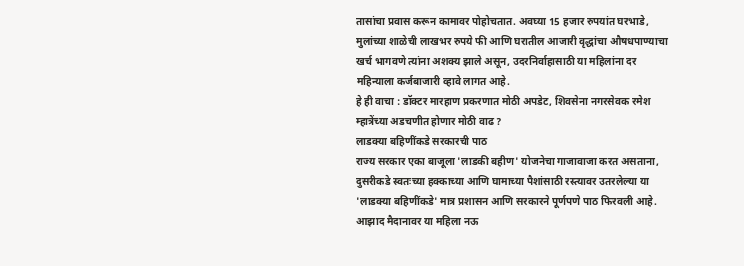तासांचा प्रवास करून कामावर पोहोचतात. अवघ्या 15 हजार रुपयांत घरभाडे, मुलांच्या शाळेची लाखभर रुपये फी आणि घरातील आजारी वृद्धांचा औषधपाण्याचा खर्च भागवणे त्यांना अशक्य झाले असून, उदरनिर्वाहासाठी या महिलांना दर महिन्याला कर्जबाजारी व्हावे लागत आहे.
हे ही वाचा : डॉक्टर मारहाण प्रकरणात मोठी अपडेट, शिवसेना नगरसेवक रमेश म्हात्रेंच्या अडचणीत होणार मोठी वाढ?
लाडक्या बहिणींकडे सरकारची पाठ
राज्य सरकार एका बाजूला 'लाडकी बहीण' योजनेचा गाजावाजा करत असताना, दुसरीकडे स्वतःच्या हक्काच्या आणि घामाच्या पैशांसाठी रस्त्यावर उतरलेल्या या 'लाडक्या बहिणींकडे' मात्र प्रशासन आणि सरकारने पूर्णपणे पाठ फिरवली आहे. आझाद मैदानावर या महिला नऊ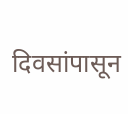दिवसांपासून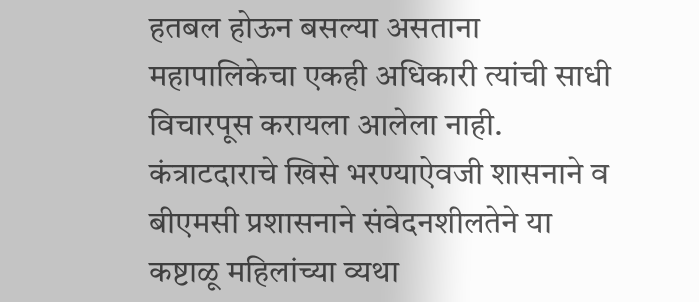हतबल होऊन बसल्या असताना महापालिकेचा एकही अधिकारी त्यांची साधी विचारपूस करायला आलेला नाही. कंत्राटदाराचे खिसे भरण्याऐवजी शासनाने व बीएमसी प्रशासनाने संवेदनशीलतेने या कष्टाळू महिलांच्या व्यथा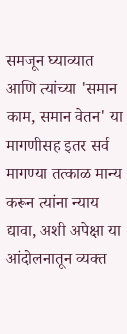समजून घ्याव्यात आणि त्यांच्या 'समान काम, समान वेतन' या मागणीसह इतर सर्व मागण्या तत्काळ मान्य करून त्यांना न्याय द्यावा, अशी अपेक्षा या आंदोलनातून व्यक्त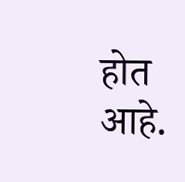होत आहे.